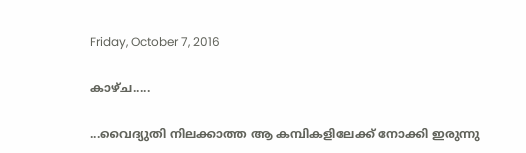Friday, October 7, 2016

കാഴ്ച.....

...വൈദ്യുതി നിലക്കാത്ത ആ കമ്പികളിലേക്ക്‌ നോക്കി ഇരുന്നു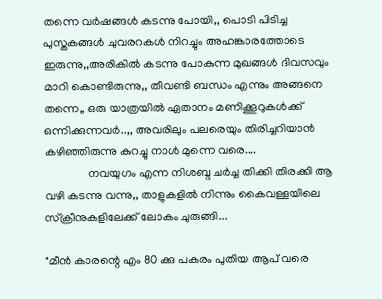തന്നെ വർഷങ്ങൾ കടന്നു പോയി,, പൊടി പിടിച്ച പുസ്തകങ്ങൾ ചുവരറകൾ നിറച്ചും അഹങ്കാരത്തോടെ ഇരുന്നു,,അരികിൽ കടന്നു പോകുന്ന മുഖങ്ങൾ ദിവസവും മാറി കൊണ്ടിരുന്നു,, തീവണ്ടി ബന്ധം എന്നും അങ്ങനെ തന്നെ,, ഒരു യാത്രയിൽ ഏതാനം മണിക്കൂറുകൾക്ക്‌ ഒന്നിക്കുന്നവർ..,, അവരിലും പലരെയും തിരിച്ചറിയാൻ കഴിഞ്ഞിരുന്നു കുറച്ചു നാൾ മുന്നെ വരെ....
               നവയുഗം എന്ന നിശബ്ദ ചർച്ച തിക്കി തിരക്കി ആ വഴി കടന്നു വന്നു,, താളുകളിൽ നിന്നും കൈവള്ളയിലെ സ്ക്രീനുകളിലേക്ക്‌ ലോകം ചുരുങ്ങി...

"മീൻ കാരന്റെ എം 80 ക്കു പകരം പുതിയ ആപ്‌ വരെ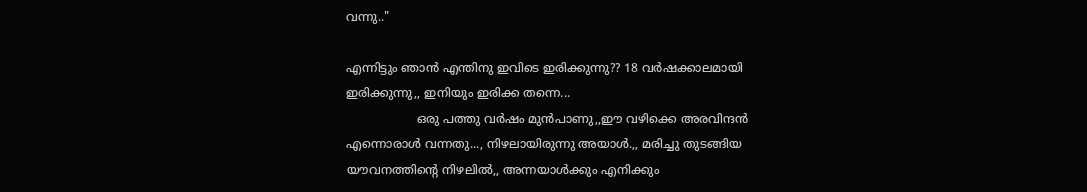വന്നു.."

എന്നിട്ടും ഞാൻ എന്തിനു ഇവിടെ ഇരിക്കുന്നു?? 18 വർഷക്കാലമായി ഇരിക്കുന്നു,, ഇനിയും ഇരിക്ക തന്നെ...
                   ഒരു പത്തു വർഷം മുൻപാണു,,ഈ വഴിക്കെ അരവിന്ദൻ എന്നൊരാൾ വന്നതു..., നിഴലായിരുന്നു അയാൾ.,, മരിച്ചു തുടങ്ങിയ യൗവനത്തിന്റെ നിഴലിൽ,, അന്നയാൾക്കും എനിക്കും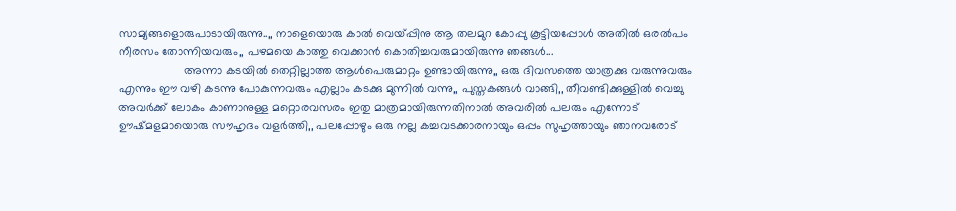സാമ്യങ്ങളൊരുപാടായിരുന്നു..,, നാളെയൊരു കാൽ വെയ്പ്പിനു ആ തലമുറ കോപ്പു കൂട്ടിയപ്പോൾ അതിൽ ഒരൽപം നീരസം തോന്നിയവരും,, പഴമയെ കാത്തു വെക്കാൻ കൊതിച്ചവരുമായിരുന്നു ഞങ്ങൾ...
                    അന്നാ കടയിൽ തെറ്റില്ലാത്ത ആൾപെരുമാറ്റം ഉണ്ടായിരുന്നു,, ഒരു ദിവസത്തെ യാത്രക്കു വരുന്നുവരും എന്നും ഈ വഴി കടന്നു പോകുന്നവരും എല്ലാം കടക്കു മുന്നിൽ വന്നു,, പുസ്തകങ്ങൾ വാങ്ങി,, തീവണ്ടിക്കുള്ളിൽ വെച്ചു അവർക്ക്‌ ലോകം കാണാനുള്ള മറ്റൊരവസരം ഇതു മാത്രമായിരുന്നതിനാൽ അവരിൽ പലരും എന്നോട്‌ ഊഷ്മളമായൊരു സൗഹൃദം വളർത്തി,, പലപ്പോഴും ഒരു നല്ല കച്ചവടക്കാരനായും ഒപ്പം സുഹൃത്തായും ഞാനവരോട്‌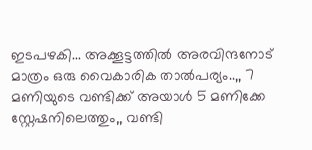ഇടപഴകി... അക്കൂട്ടത്തിൽ അരവിന്ദനോട്‌ മാത്രം ഒരു വൈകാരിക താൽപര്യം..,, 7 മണിയുടെ വണ്ടിക്ക്‌ അയാൾ 5 മണിക്കേ സ്റ്റേഷനിലെത്തും,, വണ്ടി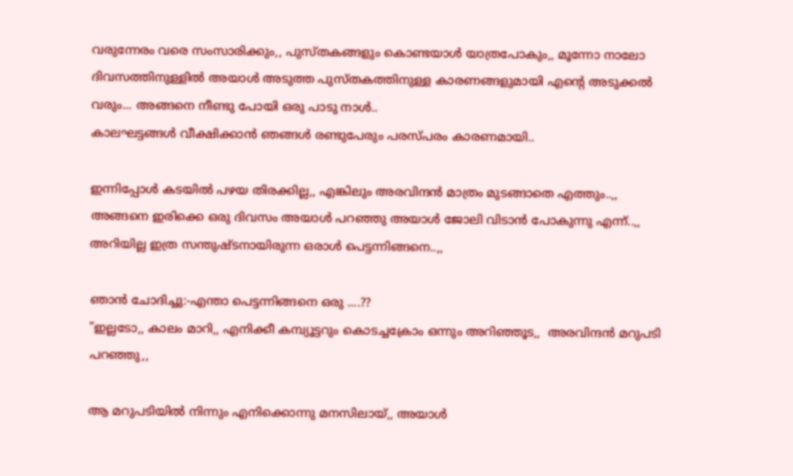വരുന്നേരം വരെ സംസാരിക്കും,, പുസ്തകങ്ങളും കൊണ്ടയാൾ യാത്രപോകും,, മൂന്നോ നാലോ ദിവസത്തിനുള്ളിൽ അയാൾ അടുത്ത പുസ്തകത്തിനുള്ള കാരണങ്ങളുമായി എന്റെ അടുക്കൽ വരും... അങ്ങനെ നീണ്ടു പോയി ഒരു പാടു നാൾ..
കാലഘട്ടങ്ങൾ വീക്ഷിക്കാൻ ഞങ്ങൾ രണ്ടുപേരും പരസ്പരം കാരണമായി..

ഇന്നിപ്പോൾ കടയിൽ പഴയ തിരക്കില്ല,, എങ്കിലും അരവിന്ദൻ മാത്രം മുടങ്ങാതെ എത്തും..,, അങ്ങനെ ഇരിക്കെ ഒരു ദിവസം അയാൾ പറഞ്ഞു അയാൾ ജോലി വിടാൻ പോകുന്നു എന്ന്..,, അറിയില്ല ഇത്ര സന്തുഷ്ടനായിരുന്ന ഒരാൾ പെട്ടന്നിങ്ങനെ..,,

ഞാൻ ചോദിച്ചു:-എന്താ പെട്ടന്നിങ്ങനെ ഒരു ....??
"ഇല്ലടോ,, കാലം മാറി,, എനിക്കീ കമ്പ്യൂട്ടറും കൊടച്ചക്രോം ഒന്നും അറിഞ്ഞൂട,,  അരവിന്ദൻ മറുപടി പറഞ്ഞു,,

ആ മറുപടിയിൽ നിന്നും എനിക്കൊന്നു മനസിലായ്‌,, അയാൾ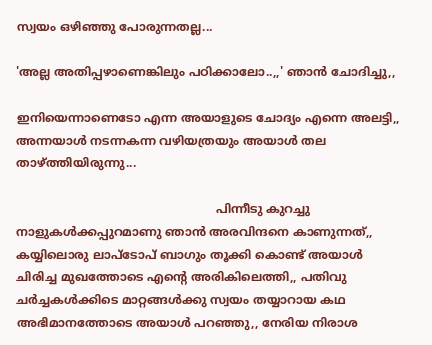സ്വയം ഒഴിഞ്ഞു പോരുന്നതല്ല...

'അല്ല അതിപ്പഴാണെങ്കിലും പഠിക്കാലോ..,,' ഞാൻ ചോദിച്ചു,,

ഇനിയെന്നാണെടോ എന്ന അയാളുടെ ചോദ്യം എന്നെ അലട്ടി,, അന്നയാൾ നടന്നകന്ന വഴിയത്രയും അയാൾ തല താഴ്ത്തിയിരുന്നു...

                                                      പിന്നീടു കുറച്ചു നാളുകൾക്കപ്പുറമാണു ഞാൻ അരവിന്ദനെ കാണുന്നത്‌,, കയ്യിലൊരു ലാപ്‌ടോപ്‌ ബാഗും തൂക്കി കൊണ്ട്‌ അയാൾ ചിരിച്ച മുഖത്തോടെ എന്റെ അരികിലെത്തി,, പതിവു ചർച്ചകൾക്കിടെ മാറ്റങ്ങൾക്കു സ്വയം തയ്യാറായ കഥ അഭിമാനത്തോടെ അയാൾ പറഞ്ഞു,, നേരിയ നിരാശ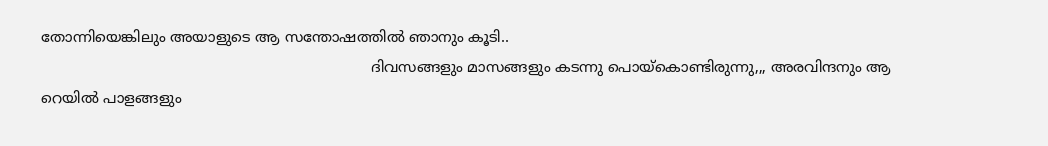തോന്നിയെങ്കിലും അയാളുടെ ആ സന്തോഷത്തിൽ ഞാനും കൂടി..
                                                                       ദിവസങ്ങളും മാസങ്ങളും കടന്നു പൊയ്കൊണ്ടിരുന്നു,,, അരവിന്ദനും ആ റെയിൽ പാളങ്ങളും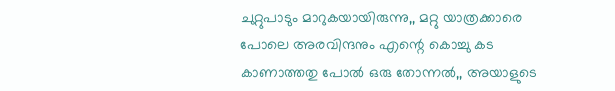ചുറ്റുപാടും മാറുകയായിരുന്നു,, മറ്റു യാത്രക്കാരെ പോലെ അരവിന്ദനും എന്റെ കൊച്ചു കട കാണാത്തതു പോൽ ഒരു തോന്നൽ,, അയാളുടെ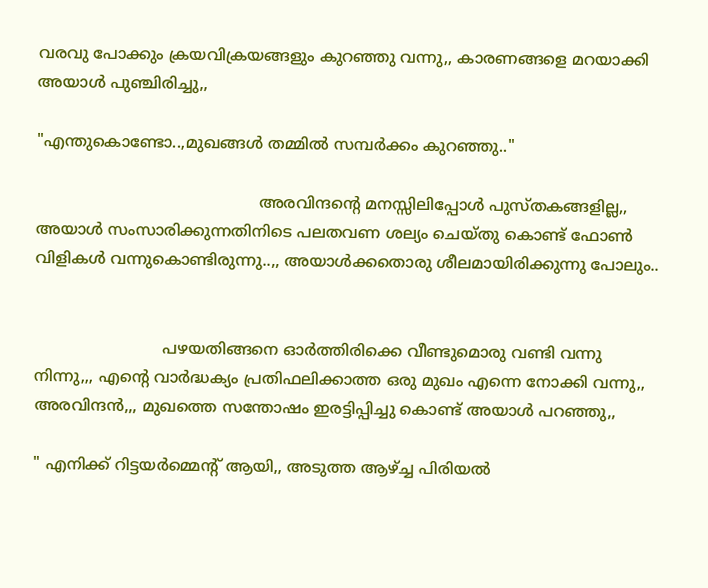വരവു പോക്കും ക്രയവിക്രയങ്ങളും കുറഞ്ഞു വന്നു,, കാരണങ്ങളെ മറയാക്കി അയാൾ പുഞ്ചിരിച്ചു,,

"എന്തുകൊണ്ടോ..,മുഖങ്ങൾ തമ്മിൽ സമ്പർക്കം കുറഞ്ഞു.."

                                             അരവിന്ദന്റെ മനസ്സിലിപ്പോൾ പുസ്തകങ്ങളില്ല,, അയാൾ സംസാരിക്കുന്നതിനിടെ പലതവണ ശല്യം ചെയ്തു കൊണ്ട്‌ ഫോൺ വിളികൾ വന്നുകൊണ്ടിരുന്നു..,, അയാൾക്കതൊരു ശീലമായിരിക്കുന്നു പോലും..


                          പഴയതിങ്ങനെ ഓർത്തിരിക്കെ വീണ്ടുമൊരു വണ്ടി വന്നു നിന്നു,,, എന്റെ വാർദ്ധക്യം പ്രതിഫലിക്കാത്ത ഒരു മുഖം എന്നെ നോക്കി വന്നു,, അരവിന്ദൻ,,, മുഖത്തെ സന്തോഷം ഇരട്ടിപ്പിച്ചു കൊണ്ട്‌ അയാൾ പറഞ്ഞു,,

" എനിക്ക്‌ റിട്ടയർമ്മെന്റ്‌ ആയി,, അടുത്ത ആഴ്ച്ച പിരിയൽ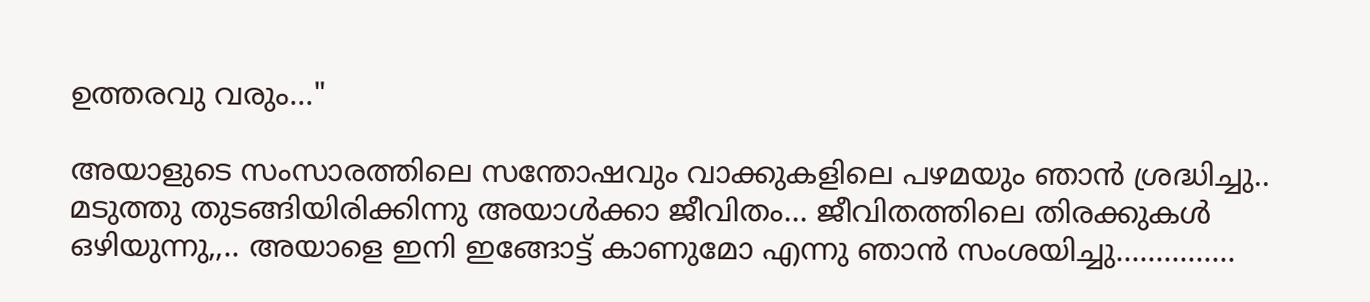ഉത്തരവു വരും..."

അയാളുടെ സംസാരത്തിലെ സന്തോഷവും വാക്കുകളിലെ പഴമയും ഞാൻ ശ്രദ്ധിച്ചു.. മടുത്തു തുടങ്ങിയിരിക്കിന്നു അയാൾക്കാ ജീവിതം... ജീവിതത്തിലെ തിരക്കുകൾ ഒഴിയുന്നു,,.. അയാളെ ഇനി ഇങ്ങോട്ട്‌ കാണുമോ എന്നു ഞാൻ സംശയിച്ചു...............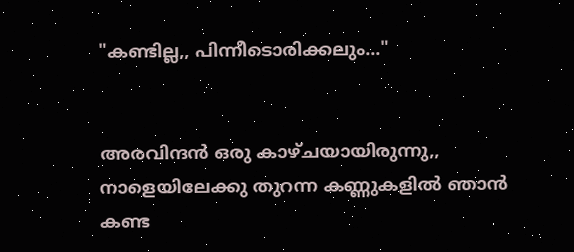"കണ്ടില്ല,, പിന്നീടൊരിക്കലും..."


അരവിന്ദൻ ഒരു കാഴ്ചയായിരുന്നു,, നാളെയിലേക്കു തുറന്ന കണ്ണുകളിൽ ഞാൻ കണ്ട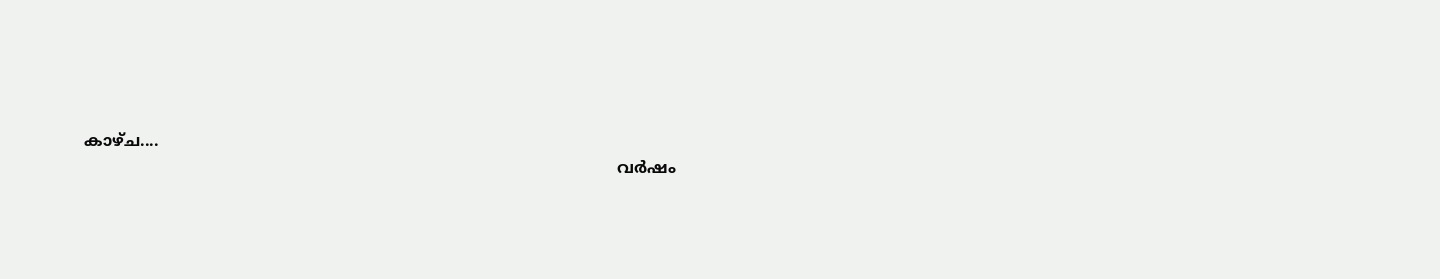കാഴ്ച....
                                                                                                            വര്‍ഷം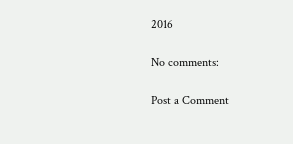2016

No comments:

Post a Comment